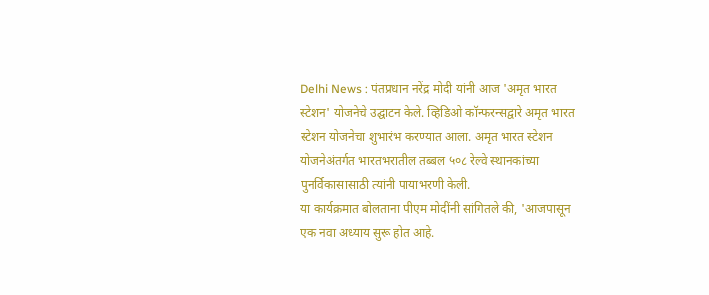Delhi News : पंतप्रधान नरेंद्र मोदी यांनी आज 'अमृत भारत स्टेशन' योजनेचे उद्घाटन केले. व्हिडिओ कॉन्फरन्सद्वारे अमृत भारत स्टेशन योजनेचा शुभारंभ करण्यात आला. अमृत भारत स्टेशन योजनेअंतर्गत भारतभरातील तब्बल ५०८ रेल्वे स्थानकांच्या पुनर्विकासासाठी त्यांनी पायाभरणी केली.
या कार्यक्रमात बोलताना पीएम मोदींनी सांगितले की, 'आजपासून एक नवा अध्याय सुरू होत आहे.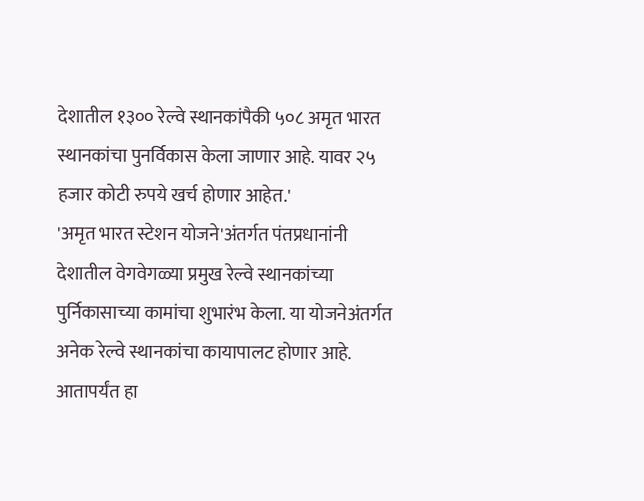देशातील १३०० रेल्वे स्थानकांपैकी ५०८ अमृत भारत स्थानकांचा पुनर्विकास केला जाणार आहे. यावर २५ हजार कोटी रुपये खर्च होणार आहेत.'
'अमृत भारत स्टेशन योजने'अंतर्गत पंतप्रधानांनी देशातील वेगवेगळ्या प्रमुख रेल्वे स्थानकांच्या पुर्निकासाच्या कामांचा शुभारंभ केला. या योजनेअंतर्गत अनेक रेल्वे स्थानकांचा कायापालट होणार आहे. आतापर्यंत हा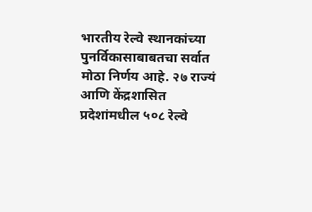भारतीय रेल्वे स्थानकांच्या पुनर्विकासाबाबतचा सर्वात मोठा निर्णय आहे. २७ राज्यं आणि केंद्रशासित प्रदेशांमधील ५०८ रेल्वे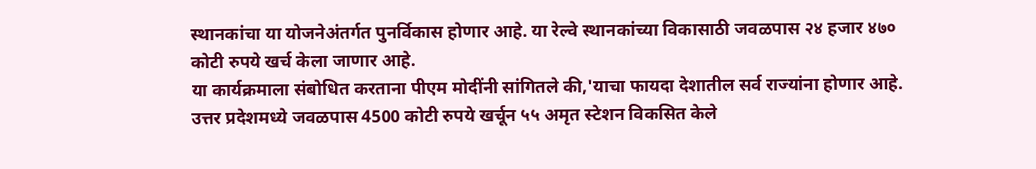स्थानकांचा या योजनेअंतर्गत पुनर्विकास होणार आहे. या रेल्वे स्थानकांच्या विकासाठी जवळपास २४ हजार ४७० कोटी रुपये खर्च केला जाणार आहे.
या कार्यक्रमाला संबोधित करताना पीएम मोदींनी सांगितले की,'याचा फायदा देशातील सर्व राज्यांना होणार आहे. उत्तर प्रदेशमध्ये जवळपास 4500 कोटी रुपये खर्चून ५५ अमृत स्टेशन विकसित केले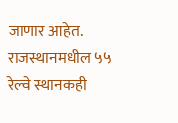जाणार आहेत. राजस्थानमधील ५५ रेल्वे स्थानकही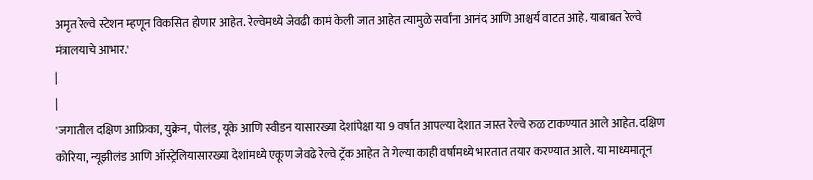अमृत रेल्वे स्टेशन म्हणून विकसित होणार आहेत. रेल्वेमध्ये जेवढी कामं केली जात आहेत त्यामुळे सर्वांना आनंद आणि आश्चर्य वाटत आहे. याबाबत रेल्वे मंत्रालयाचे आभार.'
|
|
'जगातील दक्षिण आफ्रिका, युक्रेन, पोलंड, यूके आणि स्वीडन यासारख्या देशांपेक्षा या 9 वर्षात आपल्या देशात जास्त रेल्वे रुळ टाकण्यात आले आहेत. दक्षिण कोरिया, न्यूझीलंड आणि ऑस्ट्रेलियासारख्या देशांमध्ये एकूण जेवढे रेल्वे ट्रॅक आहेत ते गेल्या काही वर्षांमध्ये भारतात तयार करण्यात आले. या माध्यमातून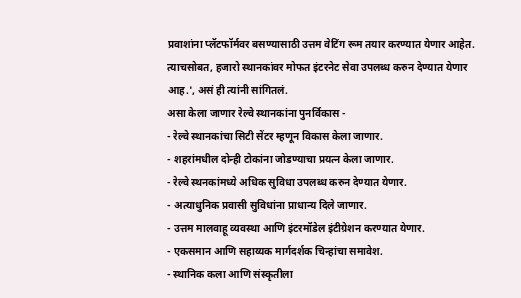प्रवाशांना प्लॅटफॉर्मवर बसण्यासाठी उत्तम वेटिंग रूम तयार करण्यात येणार आहेत. त्याचसोबत, हजारो स्थानकांवर मोफत इंटरनेट सेवा उपलब्ध करुन देण्यात येणार आह.', असं ही त्यांनी सांगितलं.
असा केला जाणार रेल्वे स्थानकांना पुनर्विकास -
- रेल्वे स्थानकांचा सिटी सेंटर म्हणून विकास केला जाणार.
- शहरांमधील दोन्ही टोकांना जोडण्याचा प्रयत्न केला जाणार.
- रेल्वे स्थनकांमध्ये अधिक सुविधा उपलब्ध करुन देण्यात येणार.
- अत्याधुनिक प्रवासी सुविधांना प्राधान्य दिले जाणार.
- उत्तम मालवाहू व्यवस्था आणि इंटरमॉडेल इंटीग्रेशन करण्यात येणार.
- एकसमान आणि सहाय्यक मार्गदर्शक चिन्हांचा समावेश.
- स्थानिक कला आणि संस्कृतीला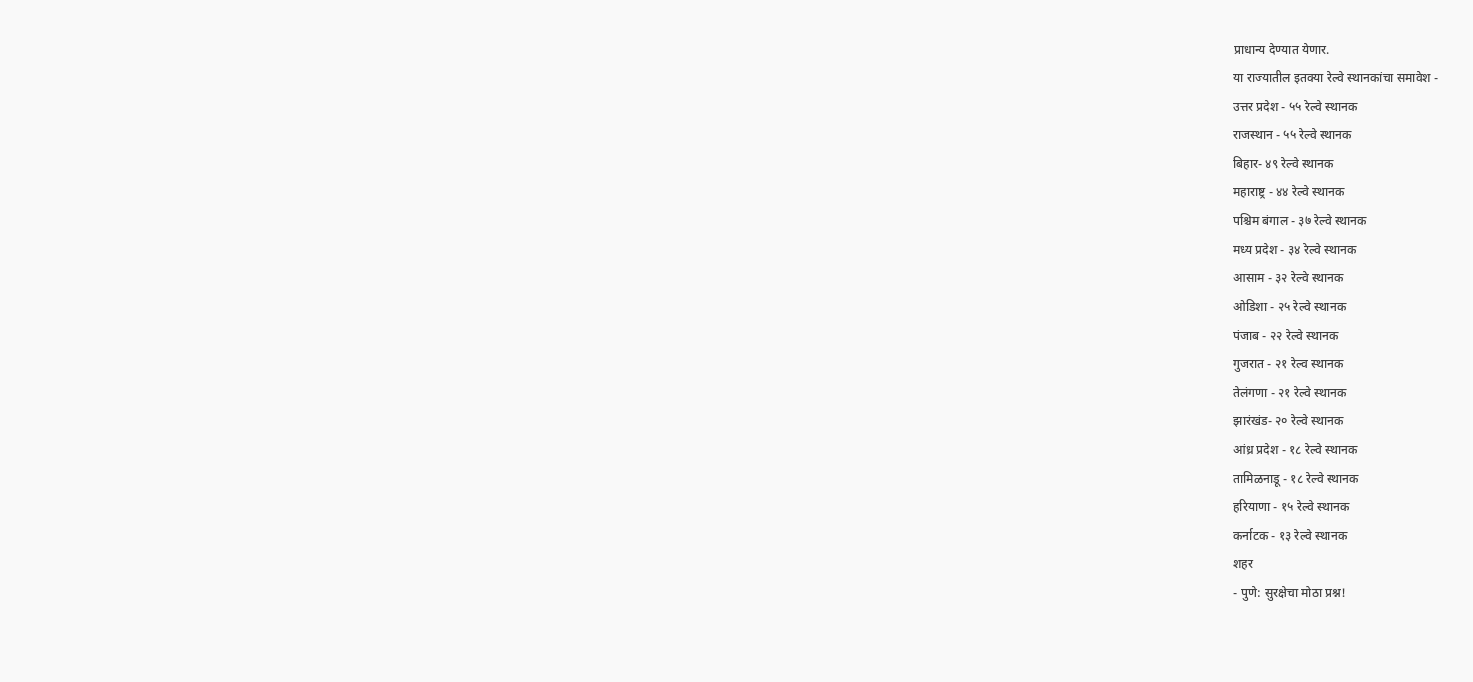प्राधान्य देण्यात येणार.
या राज्यातील इतक्या रेल्वे स्थानकांचा समावेश -
उत्तर प्रदेश - ५५ रेल्वे स्थानक
राजस्थान - ५५ रेल्वे स्थानक
बिहार- ४९ रेल्वे स्थानक
महाराष्ट्र - ४४ रेल्वे स्थानक
पश्चिम बंगाल - ३७ रेल्वे स्थानक
मध्य प्रदेश - ३४ रेल्वे स्थानक
आसाम - ३२ रेल्वे स्थानक
ओडिशा - २५ रेल्वे स्थानक
पंजाब - २२ रेल्वे स्थानक
गुजरात - २१ रेल्व स्थानक
तेलंगणा - २१ रेल्वे स्थानक
झारंखंड- २० रेल्वे स्थानक
आंध्र प्रदेश - १८ रेल्वे स्थानक
तामिळनाडू - १८ रेल्वे स्थानक
हरियाणा - १५ रेल्वे स्थानक
कर्नाटक - १३ रेल्वे स्थानक
शहर
- पुणे: सुरक्षेचा मोठा प्रश्न!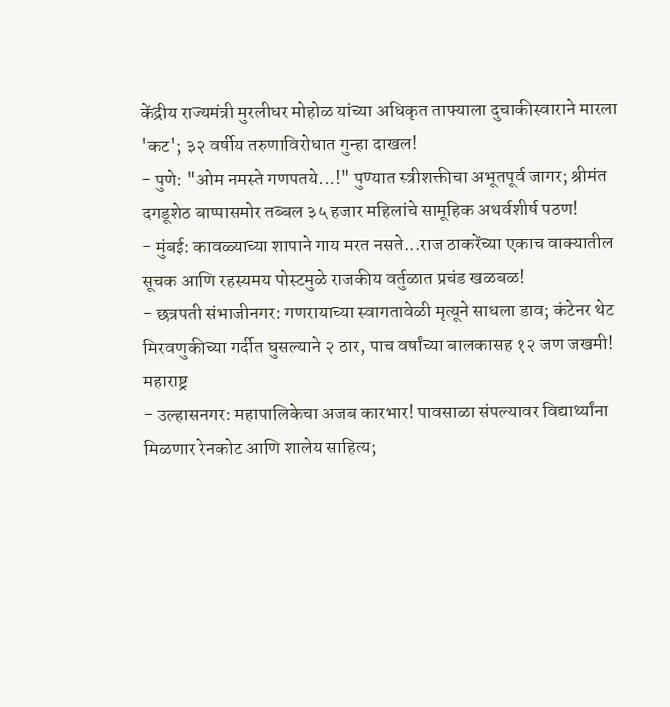केंद्रीय राज्यमंत्री मुरलीधर मोहोळ यांच्या अधिकृत ताफ्याला दुचाकीस्वाराने मारला 'कट'; ३२ वर्षीय तरुणाविरोधात गुन्हा दाखल!
- पुणे: "ओम नमस्ते गणपतये...!" पुण्यात स्त्रीशक्तीचा अभूतपूर्व जागर; श्रीमंत दगडूशेठ बाप्पासमोर तब्बल ३५ हजार महिलांचे सामूहिक अथर्वशीर्ष पठण!
- मुंबई: कावळ्याच्या शापाने गाय मरत नसते...राज ठाकरेंच्या एकाच वाक्यातील सूचक आणि रहस्यमय पोस्टमुळे राजकीय वर्तुळात प्रचंड खळबळ!
- छत्रपती संभाजीनगर: गणरायाच्या स्वागतावेळी मृत्यूने साधला डाव; कंटेनर थेट मिरवणुकीच्या गर्दीत घुसल्याने २ ठार, पाच वर्षांच्या बालकासह १२ जण जखमी!
महाराष्ट्र
- उल्हासनगर: महापालिकेचा अजब कारभार! पावसाळा संपल्यावर विद्यार्थ्यांना मिळणार रेनकोट आणि शालेय साहित्य;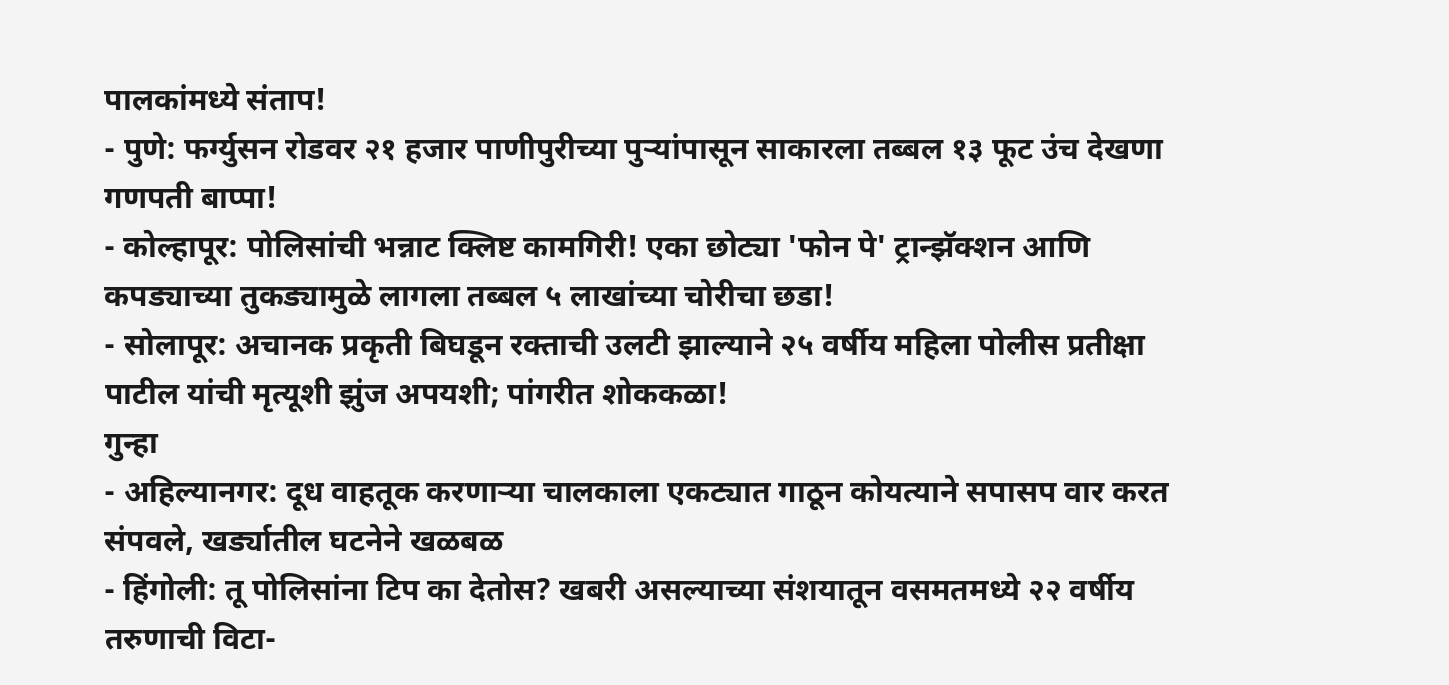पालकांमध्ये संताप!
- पुणे: फर्ग्युसन रोडवर २१ हजार पाणीपुरीच्या पुऱ्यांपासून साकारला तब्बल १३ फूट उंच देखणा गणपती बाप्पा!
- कोल्हापूर: पोलिसांची भन्नाट क्लिष्ट कामगिरी! एका छोट्या 'फोन पे' ट्रान्झॅक्शन आणि कपड्याच्या तुकड्यामुळे लागला तब्बल ५ लाखांच्या चोरीचा छडा!
- सोलापूर: अचानक प्रकृती बिघडून रक्ताची उलटी झाल्याने २५ वर्षीय महिला पोलीस प्रतीक्षा पाटील यांची मृत्यूशी झुंज अपयशी; पांगरीत शोककळा!
गुन्हा
- अहिल्यानगर: दूध वाहतूक करणाऱ्या चालकाला एकट्यात गाठून कोयत्याने सपासप वार करत संपवले, खर्ड्यातील घटनेने खळबळ
- हिंगोली: तू पोलिसांना टिप का देतोस? खबरी असल्याच्या संशयातून वसमतमध्ये २२ वर्षीय तरुणाची विटा-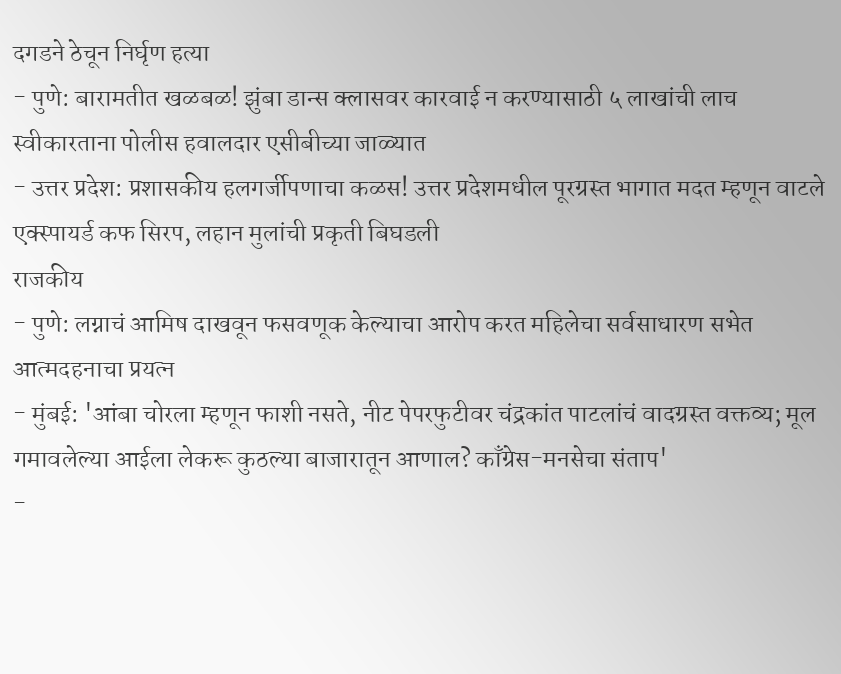दगडने ठेचून निर्घृण हत्या
- पुणे: बारामतीत खळबळ! झुंबा डान्स क्लासवर कारवाई न करण्यासाठी ५ लाखांची लाच स्वीकारताना पोलीस हवालदार एसीबीच्या जाळ्यात
- उत्तर प्रदेश: प्रशासकीय हलगर्जीपणाचा कळस! उत्तर प्रदेशमधील पूरग्रस्त भागात मदत म्हणून वाटले एक्स्पायर्ड कफ सिरप, लहान मुलांची प्रकृती बिघडली
राजकीय
- पुणे: लग्नाचं आमिष दाखवून फसवणूक केल्याचा आरोप करत महिलेचा सर्वसाधारण सभेत आत्मदहनाचा प्रयत्न
- मुंबई: 'आंबा चोरला म्हणून फाशी नसते, नीट पेपरफुटीवर चंद्रकांत पाटलांचं वादग्रस्त वक्तव्य; मूल गमावलेल्या आईला लेकरू कुठल्या बाजारातून आणाल? काँग्रेस-मनसेचा संताप'
-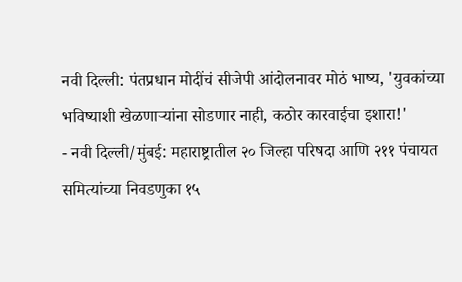नवी दिल्ली: पंतप्रधान मोदींचं सीजेपी आंदोलनावर मोठं भाष्य, 'युवकांच्या भविष्याशी खेळणाऱ्यांना सोडणार नाही, कठोर कारवाईचा इशारा!'
- नवी दिल्ली/मुंबई: महाराष्ट्रातील २० जिल्हा परिषदा आणि २११ पंचायत समित्यांच्या निवडणुका १५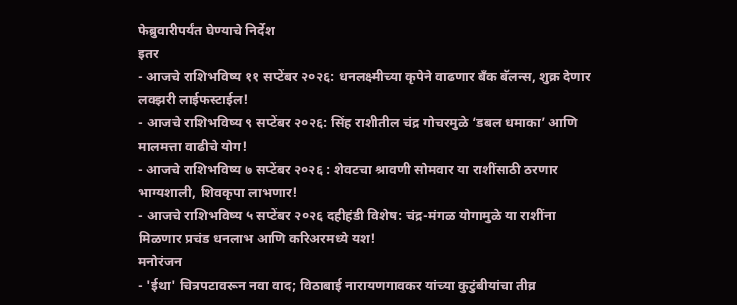फेब्रुवारीपर्यंत घेण्याचे निर्देश
इतर
- आजचे राशिभविष्य ११ सप्टेंबर २०२६: धनलक्ष्मीच्या कृपेने वाढणार बँक बॅलन्स, शुक्र देणार लक्झरी लाईफस्टाईल!
- आजचे राशिभविष्य ९ सप्टेंबर २०२६: सिंह राशीतील चंद्र गोचरमुळे ‘डबल धमाका’ आणि मालमत्ता वाढीचे योग!
- आजचे राशिभविष्य ७ सप्टेंबर २०२६ : शेवटचा श्रावणी सोमवार या राशींसाठी ठरणार भाग्यशाली, शिवकृपा लाभणार!
- आजचे राशिभविष्य ५ सप्टेंबर २०२६ दहीहंडी विशेष: चंद्र-मंगळ योगामुळे या राशींना मिळणार प्रचंड धनलाभ आणि करिअरमध्ये यश!
मनोरंजन
- 'ईथा' चित्रपटावरून नवा वाद; विठाबाई नारायणगावकर यांच्या कुटुंबीयांचा तीव्र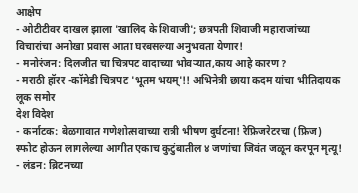आक्षेप
- ओटीटीवर दाखल झाला 'खालिद के शिवाजी'; छत्रपती शिवाजी महाराजांच्या विचारांचा अनोखा प्रवास आता घरबसल्या अनुभवता येणार!
- मनोरंजन: दिलजीत चा चित्रपट वादाच्या भोवऱ्यात,काय आहे कारण ?
- मराठी हॉरर -कॉमेडी चित्रपट 'भूतम भयम्'!! अभिनेत्री छाया कदम यांचा भीतिदायक लूक समोर
देश विदेश
- कर्नाटक: बेळगावात गणेशोत्सवाच्या रात्री भीषण दुर्घटना! रेफ्रिजरेटरचा (फ्रिज) स्फोट होऊन लागलेल्या आगीत एकाच कुटुंबातील ४ जणांचा जिवंत जळून करपून मृत्यू!
- लंडन: ब्रिटनच्या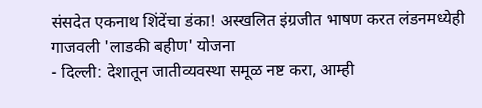संसदेत एकनाथ शिंदेंचा डंका! अस्खलित इंग्रजीत भाषण करत लंडनमध्येही गाजवली 'लाडकी बहीण' योजना
- दिल्ली: देशातून जातीव्यवस्था समूळ नष्ट करा, आम्ही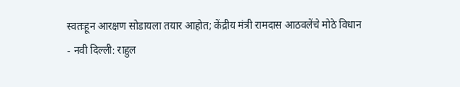स्वतःहून आरक्षण सोडायला तयार आहोत; केंद्रीय मंत्री रामदास आठवलेंचे मोठे विधान
- नवी दिल्ली: राहुल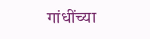गांधींच्या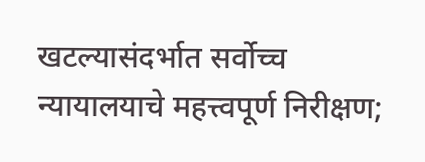खटल्यासंदर्भात सर्वोच्च न्यायालयाचे महत्त्वपूर्ण निरीक्षण;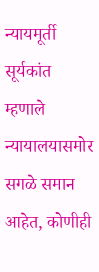न्यायमूर्ती सूर्यकांत म्हणाले न्यायालयासमोर सगळे समान आहेत, कोणीही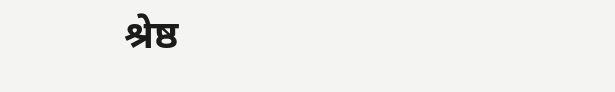श्रेष्ठ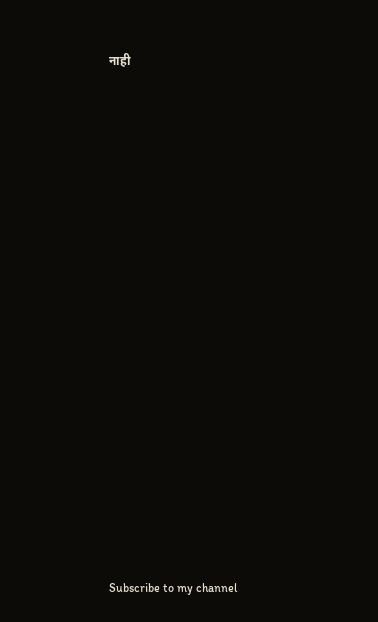नाही






























Subscribe to my channel